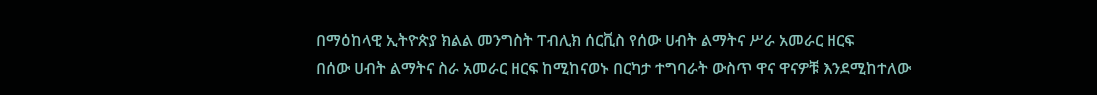በማዕከላዊ ኢትዮጵያ ክልል መንግስት ፐብሊክ ሰርቪስ የሰው ሀብት ልማትና ሥራ አመራር ዘርፍ
በሰው ሀብት ልማትና ስራ አመራር ዘርፍ ከሚከናወኑ በርካታ ተግባራት ውስጥ ዋና ዋናዎቹ እንደሚከተለው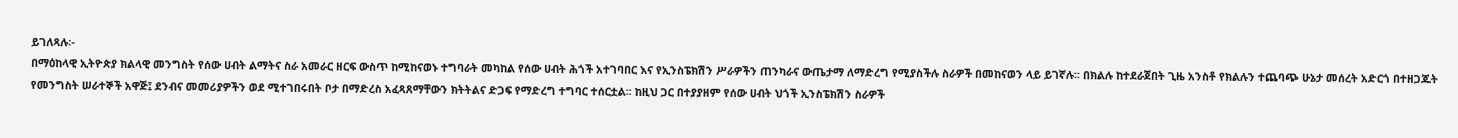ይገለጻሉ፡-
በማዕከላዊ ኢትዮጵያ ክልላዊ መንግስት የሰው ሀብት ልማትና ስራ አመራር ዘርፍ ውስጥ ከሚከናወኑ ተግባራት መካከል የሰው ሀብት ሕጎች አተገባበር እና የኢንስፔክሽን ሥራዎችን ጠንካራና ውጤታማ ለማድረግ የሚያስችሉ ስራዎች በመከናወን ላይ ይገኛሉ፡፡ በክልሉ ከተደራጀበት ጊዜ አንስቶ የክልሉን ተጨባጭ ሁኔታ መሰረት አድርጎ በተዘጋጁት የመንግስት ሠራተኞች አዋጅ፤ ደንብና መመሪያዎችን ወደ ሚተገበሩበት ቦታ በማድረስ አፈጻጸማቸውን ክትትልና ድጋፍ የማድረግ ተግባር ተሰርቷል፡፡ ከዚህ ጋር በተያያዘም የሰው ሀብት ህጎች ኢንስፔክሽን ስራዎች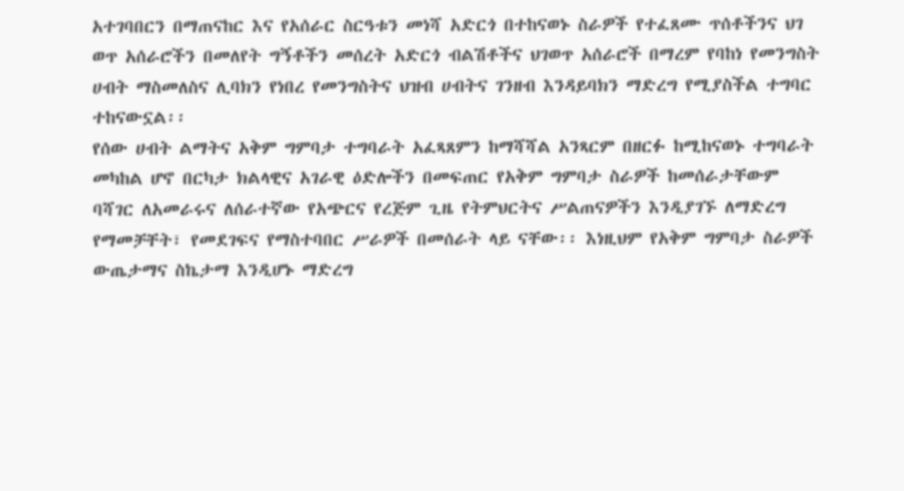አተገባበርን በማጠናከር እና የአሰራር ስርዓቱን መነሻ አድርጎ በተከናወኑ ስራዎች የተፈጸሙ ጥሰቶችንና ህገ ወጥ አሰራሮችን በመለየት ግኝቶችን መሰረት አድርጎ ብልሽቶችና ህገወጥ አሰራሮች በማረም የባከነ የመንግስት ሀብት ማስመለስና ሊባክን የነበረ የመንግስትና ህዝብ ሀብትና ገንዘብ እንዳይባክን ማድረግ የሚያስችል ተግባር ተከናውኗል፡፡
የሰው ሀብት ልማትና አቅም ግምባታ ተግባራት አፈጻጸምን ከማሻሻል አንጻርም በዘርፉ ከሚከናወኑ ተግባራት መካከል ሆኖ በርካታ ክልላዊና አገራዊ ዕድሎችን በመፍጠር የአቅም ግምባታ ስራዎች ከመሰራታቸውም ባሻገር ለአመራሩና ለሰራተኛው የአጭርና የረጅም ጊዜ የትምህርትና ሥልጠናዎችን እንዲያገኙ ለማድረግ የማመቻቸት፣ የመደገፍና የማስተባበር ሥራዎች በመሰራት ላይ ናቸው፡፡ እነዚህም የአቅም ግምባታ ስራዎች ውጤታማና ስኬታማ እንዲሆኑ ማድረግ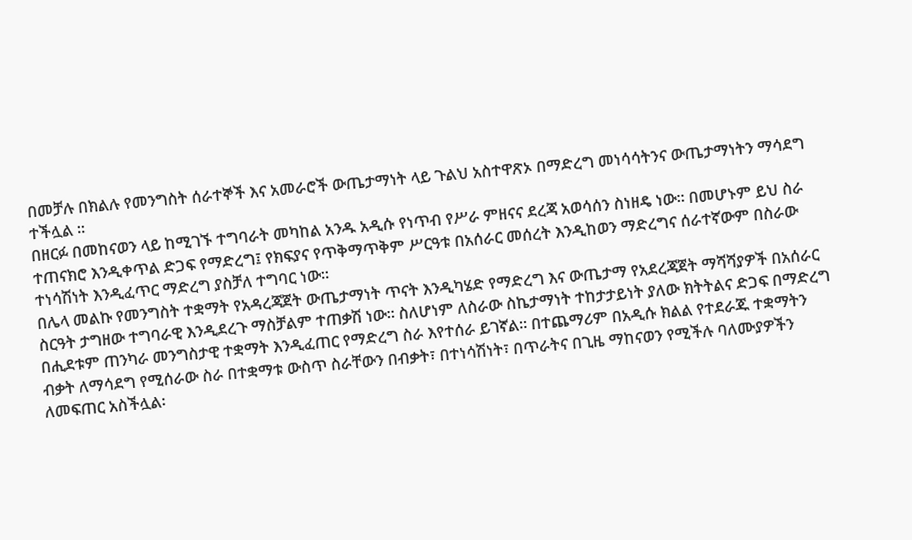በመቻሉ በክልሉ የመንግስት ሰራተኞች እና አመራሮች ውጤታማነት ላይ ጉልህ አስተዋጽኦ በማድረግ መነሳሳትንና ውጤታማነትን ማሳደግ ተችሏል ፡፡
በዘርፉ በመከናወን ላይ ከሚገኙ ተግባራት መካከል አንዱ አዲሱ የነጥብ የሥራ ምዘናና ደረጃ አወሳሰን ስነዘዴ ነው፡፡ በመሆኑም ይህ ስራ ተጠናክሮ እንዲቀጥል ድጋፍ የማድረግ፤ የክፍያና የጥቅማጥቅም ሥርዓቱ በአሰራር መሰረት እንዲከወን ማድረግና ሰራተኛውም በስራው ተነሳሽነት እንዲፈጥር ማድረግ ያስቻለ ተግባር ነው፡፡
በሌላ መልኩ የመንግስት ተቋማት የአዳረጃጀት ውጤታማነት ጥናት እንዲካሄድ የማድረግ እና ውጤታማ የአደረጃጀት ማሻሻያዎች በአሰራር ስርዓት ታግዘው ተግባራዊ እንዲደረጉ ማስቻልም ተጠቃሽ ነው፡፡ ስለሆነም ለስራው ስኬታማነት ተከታታይነት ያለው ክትትልና ድጋፍ በማድረግ በሒደቱም ጠንካራ መንግስታዊ ተቋማት እንዲፈጠር የማድረግ ስራ እየተሰራ ይገኛል፡፡ በተጨማሪም በአዲሱ ክልል የተደራጁ ተቋማትን ብቃት ለማሳደግ የሚሰራው ስራ በተቋማቱ ውስጥ ስራቸውን በብቃት፣ በተነሳሽነት፣ በጥራትና በጊዜ ማከናወን የሚችሉ ባለሙያዎችን ለመፍጠር አስችሏል፡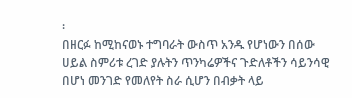፡
በዘርፉ ከሚከናወኑ ተግባራት ውስጥ አንዱ የሆነውን በሰው ሀይል ስምሪቱ ረገድ ያሉትን ጥንካሬዎችና ጉድለቶችን ሳይንሳዊ በሆነ መንገድ የመለየት ስራ ሲሆን በብቃት ላይ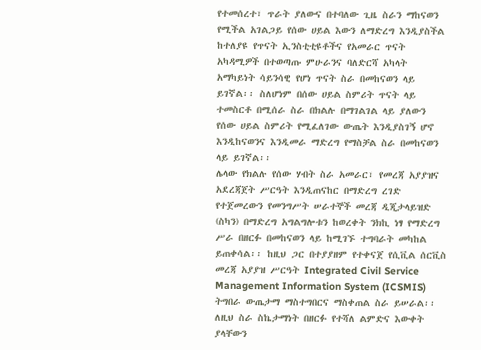የተመሰረተ፣ ጥራት ያለውና በተባለው ጊዜ ስራን ማከናወን የሚችል አገልጋይ የሰው ሀይል እውን ለማድረግ እንዲያስችል ከተለያዩ የጥናት ኢንስቲቲዩቶችና የአመራር ጥናት አካዳሚዎች በተወጣጡ ምሁራንና ባለድርሻ አካላት አማካይነት ሳይንሳዊ የሆነ ጥናት ስራ በመከናወን ላይ ይገኛል፡፡ ስለሆነም በሰው ሀይል ስምሪት ጥናት ላይ ተመስርቶ በሚሰራ ስራ በክልሉ በማገልገል ላይ ያለውን የሰው ሀይል ስምሪት የሚፈለገው ውጤት እንዲያስገኝ ሆኖ እንዲከናወንና እንዲመራ ማድረግ የማስቻል ስራ በመከናወን ላይ ይገኛል፡፡
ሌላው የክልሉ የሰው ሃብት ስራ አመራር፣ የመረጃ አያያዝና አደረጃጀት ሥርዓት እንዲጠናከር በማድረግ ረገድ የተጀመረውን የመንግሥት ሠራተኞች መረጃ ዲጂታላይዝድ (ስካን) በማድረግ አግልግሎቱን ከወረቀት ንክኪ ነፃ የማድረግ ሥራ በዘርፉ በመከናወን ላይ ከሚገኙ ተግባራት መካከል ይጠቀሳል፡፡ ከዚህ ጋር በተያያዘም የተቀናጀ የሲቪል ሰርቪስ መረጃ አያያዝ ሥርዓት Integrated Civil Service Management Information System (ICSMIS) ትግበራ ውጤታማ ማስተግበርና ማስቀጠል ስራ ይሠራል፡፡ ለዚህ ስራ ስኬታማነት በዘርፉ የተሻለ ልምድና እውቀት ያላቸውን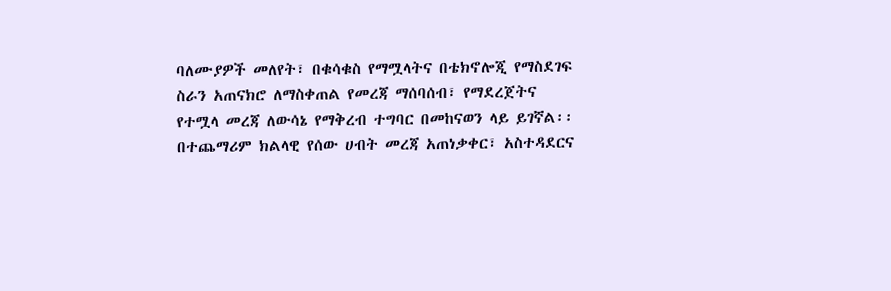ባለሙያዎች መለየት፣ በቁሳቁስ የማሟላትና በቴክኖሎጂ የማስደገፍ ስራን አጠናክሮ ለማስቀጠል የመረጃ ማሰባሰብ፣ የማደረጀትና የተሟላ መረጃ ለውሳኔ የማቅረብ ተግባር በመከናወን ላይ ይገኛል፡፡
በተጨማሪም ክልላዊ የሰው ሀብት መረጃ አጠነቃቀር፣ አስተዳደርና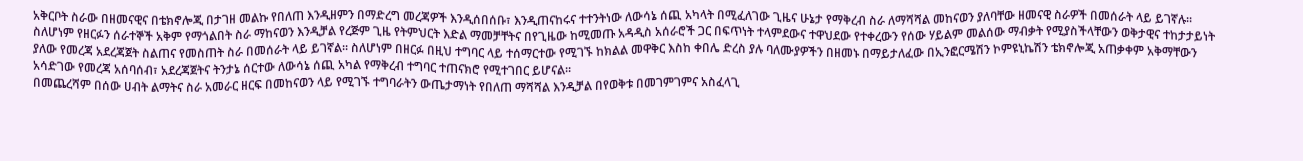አቅርቦት ስራው በዘመናዊና በቴክኖሎጂ በታገዘ መልኩ የበለጠ እንዲዘምን በማድረግ መረጃዎች እንዲሰበሰቡ፣ እንዲጠናከሩና ተተንትነው ለውሳኔ ሰጪ አካላት በሚፈለገው ጊዜና ሁኔታ የማቅረብ ስራ ለማሻሻል መከናወን ያለባቸው ዘመናዊ ስራዎች በመሰራት ላይ ይገኛሉ፡፡
ስለሆነም የዘርፉን ሰራተኞች አቅም የማጎልበት ስራ ማከናወን እንዲቻል የረጅም ጊዜ የትምህርት እድል ማመቻቸትና በየጊዜው ከሚመጡ አዳዲስ አሰራሮች ጋር በፍጥነት ተላምደውና ተዋህደው የተቀረውን የሰው ሃይልም መልሰው ማብቃት የሚያስችላቸውን ወቅታዊና ተከታታይነት ያለው የመረጃ አደረጃጀት ስልጠና የመስጠት ስራ በመሰራት ላይ ይገኛል፡፡ ስለሆነም በዘርፉ በዚህ ተግባር ላይ ተሰማርተው የሚገኙ ከክልል መዋቅር እስከ ቀበሌ ድረስ ያሉ ባለሙያዎችን በዘመኑ በማይታለፈው በኢንፎርሜሽን ኮምዩኒኬሽን ቴክኖሎጂ አጠቃቀም አቅማቸውን አሳድገው የመረጃ አሰባሰብ፣ አደረጃጀትና ትንታኔ ሰርተው ለውሳኔ ሰጪ አካል የማቅረብ ተግባር ተጠናክሮ የሚተገበር ይሆናል፡፡
በመጨረሻም በሰው ሀብት ልማትና ስራ አመራር ዘርፍ በመከናወን ላይ የሚገኙ ተግባራትን ውጤታማነት የበለጠ ማሻሻል እንዲቻል በየወቅቱ በመገምገምና አስፈላጊ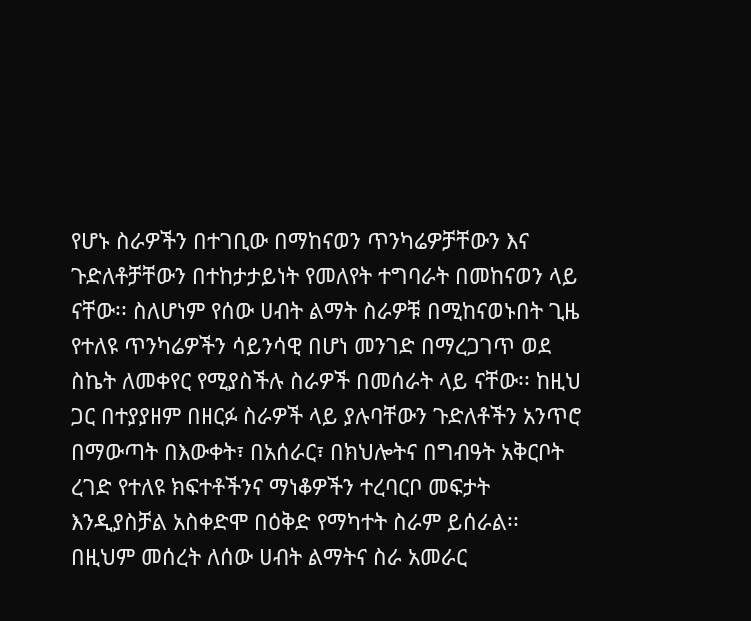የሆኑ ስራዎችን በተገቢው በማከናወን ጥንካሬዎቻቸውን እና ጉድለቶቻቸውን በተከታታይነት የመለየት ተግባራት በመከናወን ላይ ናቸው፡፡ ስለሆነም የሰው ሀብት ልማት ስራዎቹ በሚከናወኑበት ጊዜ የተለዩ ጥንካሬዎችን ሳይንሳዊ በሆነ መንገድ በማረጋገጥ ወደ ስኬት ለመቀየር የሚያስችሉ ስራዎች በመሰራት ላይ ናቸው፡፡ ከዚህ ጋር በተያያዘም በዘርፉ ስራዎች ላይ ያሉባቸውን ጉድለቶችን አንጥሮ በማውጣት በእውቀት፣ በአሰራር፣ በክህሎትና በግብዓት አቅርቦት ረገድ የተለዩ ክፍተቶችንና ማነቆዎችን ተረባርቦ መፍታት እንዲያስቻል አስቀድሞ በዕቅድ የማካተት ስራም ይሰራል፡፡ በዚህም መሰረት ለሰው ሀብት ልማትና ስራ አመራር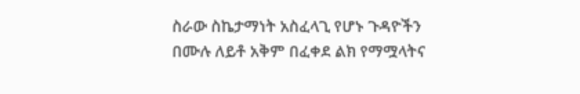ስራው ስኬታማነት አስፈላጊ የሆኑ ጉዳዮችን በሙሉ ለይቶ አቅም በፈቀደ ልክ የማሟላትና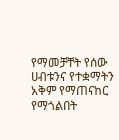የማመቻቸት የሰው ሀብቱንና የተቋማትን አቅም የማጠናከር የማጎልበት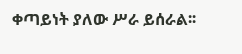ቀጣይነት ያለው ሥራ ይሰራል፡፡